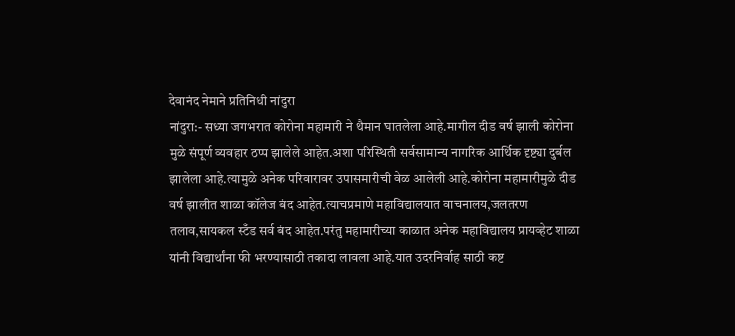देवानंद नेमाने प्रतिनिधी नांदुरा
नांदुरा:- सध्या जगभरात कोरोना महामारी ने थैमान घातलेला आहे.मागील दीड वर्ष झाली कोरोना मुळे संपूर्ण व्यवहार ठप्प झालेले आहेत.अशा परिस्थिती सर्वसामान्य नागरिक आर्थिक दृष्ट्या दुर्बल झालेला आहे.त्यामुळे अनेक परिवारावर उपासमारीची वेळ आलेली आहे.कोरोना महामारीमुळे दीड वर्ष झालीत शाळा कॉलेज बंद आहेत.त्याचप्रमाणे महाविद्यालयात वाचनालय,जलतरण तलाव,सायकल स्टँड सर्व बंद आहेत.परंतु महामारीच्या काळात अनेक महाविद्यालय प्रायव्हेट शाळा यांनी विद्यार्थांना फी भरण्यासाठी तकादा लावला आहे.यात उदरनिर्वाह साठी कष्ट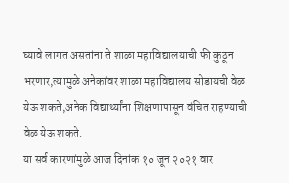घ्यावे लागत असतांना ते शाळा महाविद्यालयाची फी कुठून भरणार,त्यामुळे अनेकांवर शाळा महाविद्यालय सोडायची वेळ येऊ शकते,अनेक विद्यार्थ्यांना शिक्षणापासून वंचित राहण्याची वेळ येऊ शकते.
या सर्व कारणांमुळे आज दिनांक १० जून २०२१ वार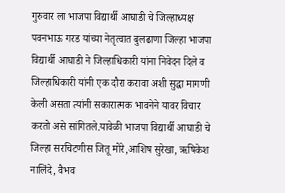गुरुवार ला भाजपा विद्यार्थी आघाडी चे जिल्हाध्यक्ष पवनभाऊ गरड यांच्या नेतृत्वात बुलढाणा जिल्हा भाजपा विद्यार्थी आघाडी ने जिल्हाधिकारी यांना निवेदन दिले व जिल्हाधिकारी यांनी एक दौरा करावा अशी सुद्धा मागणी केली असता त्यांनी सकारात्मक भावनेने यावर विचार करतो असे सांगितले.यावेळी भाजपा विद्यार्थी आघाडी चे जिल्हा सरचिटणीस जितू मोरे,आशिष सुरेखा, ऋषिकेश नालिंदे, वैभव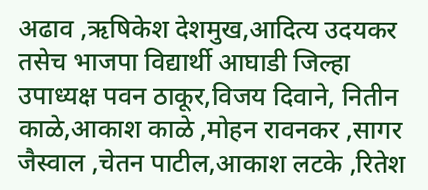अढाव ,ऋषिकेश देशमुख,आदित्य उदयकर तसेच भाजपा विद्यार्थी आघाडी जिल्हा उपाध्यक्ष पवन ठाकूर,विजय दिवाने, नितीन काळे,आकाश काळे ,मोहन रावनकर ,सागर जैस्वाल ,चेतन पाटील,आकाश लटके ,रितेश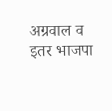अग्रवाल व इतर भाजपा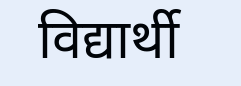विद्यार्थी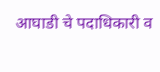आघाडी चे पदाधिकारी व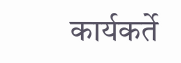कार्यकर्ते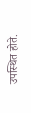उपस्थित होते.